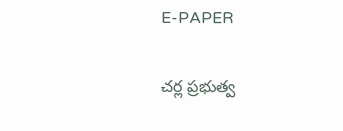E-PAPER

చర్ల ప్రభుత్వ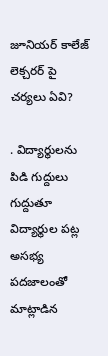జూనియర్ కాలేజ్ లెక్చరర్ పై చర్యలు ఏవి?

. విద్యార్థులను పిడి గుద్దులు గుద్దుతూ విద్యార్థుల పట్ల అసభ్య పదజాలంతో మాట్లాడిన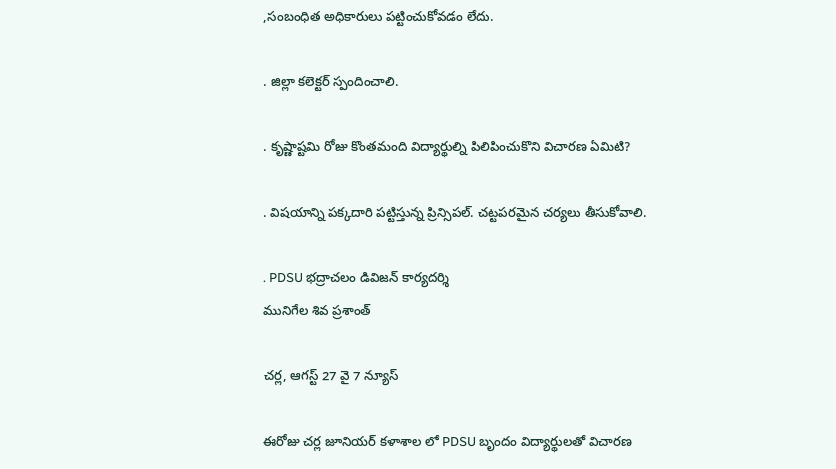,సంబంధిత అధికారులు పట్టించుకోవడం లేదు.

. జిల్లా కలెక్టర్ స్పందించాలి.

. కృష్ణాష్టమి రోజు కొంతమంది విద్యార్థుల్ని పిలిపించుకొని విచారణ ఏమిటి?

. విషయాన్ని పక్కదారి పట్టిస్తున్న ప్రిన్సిపల్. చట్టపరమైన చర్యలు తీసుకోవాలి.

. PDSU భద్రాచలం డివిజన్ కార్యదర్శి
మునిగేల శివ ప్రశాంత్

చర్ల, ఆగస్ట్ 27 వై 7 న్యూస్

ఈరోజు చర్ల జూనియర్ కళాశాల లో PDSU బృందం విద్యార్థులతో విచారణ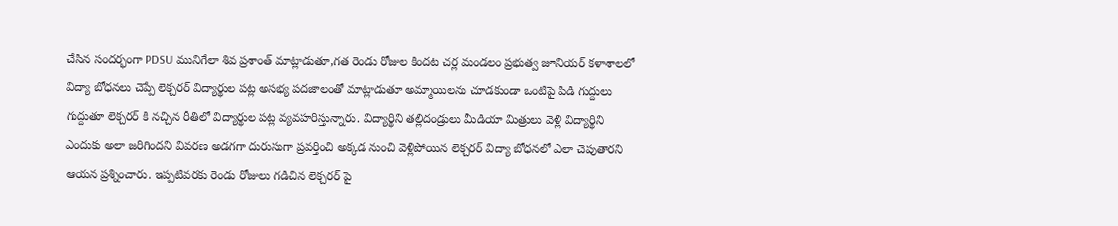చేసిన సందర్భంగా PDSU మునిగేలా శివ ప్రశాంత్ మాట్లాడుతూ,గత రెండు రోజుల కిందట చర్ల మండలం ప్రభుత్వ జూనియర్ కళాశాలలో విద్యా బోధనలు చెప్పే లెక్చరర్ విద్యార్థుల పట్ల అసభ్య పదజాలంతో మాట్లాడుతూ అమ్మాయిలను చూడకుండా ఒంటిపై పిడి గుద్దులు గుద్దుతూ లెక్చరర్ కి నచ్చిన రీతిలో విద్యార్థుల పట్ల వ్యవహరిస్తున్నారు. విద్యార్థిని తల్లిదండ్రులు మీడియా మిత్రులు వెళ్లి విద్యార్థిని ఎందుకు అలా జరిగిందని వివరణ అడగగా దురుసుగా ప్రవర్తించి అక్కడ నుంచి వెళ్లిపోయిన లెక్చరర్ విద్యా బోధనలో ఎలా చెపుతారని ఆయన ప్రశ్నించారు. ఇప్పటివరకు రెండు రోజులు గడిచిన లెక్చరర్ పై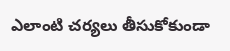ఎలాంటి చర్యలు తీసుకోకుండా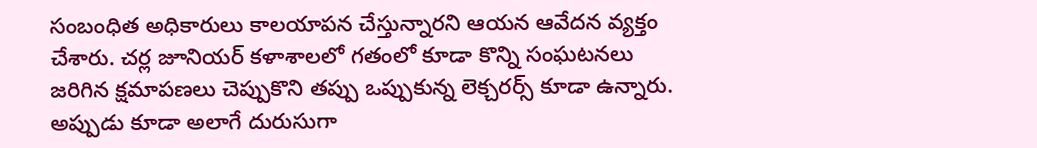సంబంధిత అధికారులు కాలయాపన చేస్తున్నారని ఆయన ఆవేదన వ్యక్తం చేశారు. చర్ల జూనియర్ కళాశాలలో గతంలో కూడా కొన్ని సంఘటనలు జరిగిన క్షమాపణలు చెప్పుకొని తప్పు ఒప్పుకున్న లెక్చరర్స్ కూడా ఉన్నారు. అప్పుడు కూడా అలాగే దురుసుగా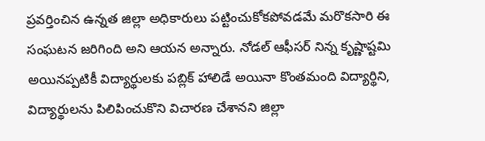ప్రవర్తించిన ఉన్నత జిల్లా అధికారులు పట్టించుకోకపోవడమే మరొకసారి ఈ సంఘటన జరిగింది అని ఆయన అన్నారు. నోడల్ ఆఫీసర్ నిన్న కృష్ణాష్టమి అయినప్పటికీ విద్యార్థులకు పబ్లిక్ హాలిడే అయినా కొంతమంది విద్యార్థిని, విద్యార్థులను పిలిపించుకొని విచారణ చేశానని జిల్లా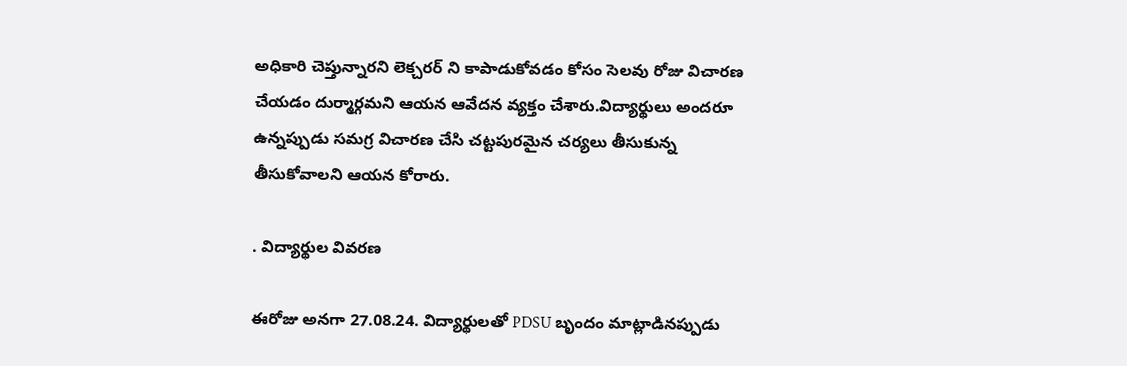అధికారి చెప్తున్నారని లెక్చరర్ ని కాపాడుకోవడం కోసం సెలవు రోజు విచారణ చేయడం దుర్మార్గమని ఆయన ఆవేదన వ్యక్తం చేశారు.విద్యార్థులు అందరూ ఉన్నప్పుడు సమగ్ర విచారణ చేసి చట్టపురమైన చర్యలు తీసుకున్న తీసుకోవాలని ఆయన కోరారు.

. విద్యార్థుల వివరణ

ఈరోజు అనగా 27.08.24. విద్యార్థులతో PDSU బృందం మాట్లాడినప్పుడు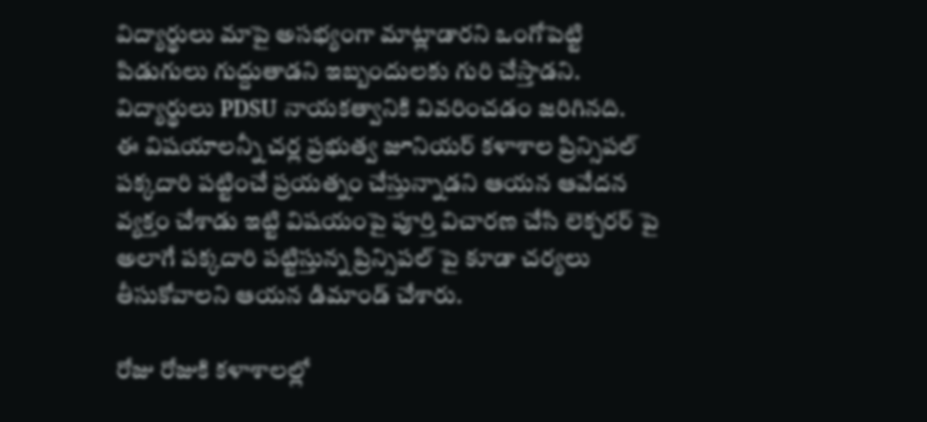విద్యార్థులు మాపై అసభ్యంగా మాట్లాడారని ఒంగోపెట్టి పిడుగులు గుద్దుతాడని ఇబ్బందులకు గురి చేస్తాడని. విద్యార్థులు PDSU నాయకత్వానికి వివరించడం జరిగినది.
ఈ విషయాలన్నీ చర్ల ప్రభుత్వ జూనియర్ కళాశాల ప్రిన్సిపల్ పక్కదారి పట్టించే ప్రయత్నం చేస్తున్నాడని ఆయన ఆవేదన వ్యక్తం చేశాడు ఇట్టి విషయంపై పూర్తి విచారణ చేసి లెక్చరర్ పై అలాగే పక్కదారి పట్టిస్తున్న ప్రిన్సిపల్ పై కూడా చర్యలు తీసుకోవాలని ఆయన డిమాండ్ చేశారు.

రోజు రోజుకి కళాశాలల్లో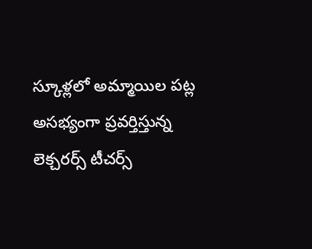స్కూళ్లలో అమ్మాయిల పట్ల అసభ్యంగా ప్రవర్తిస్తున్న లెక్చరర్స్ టీచర్స్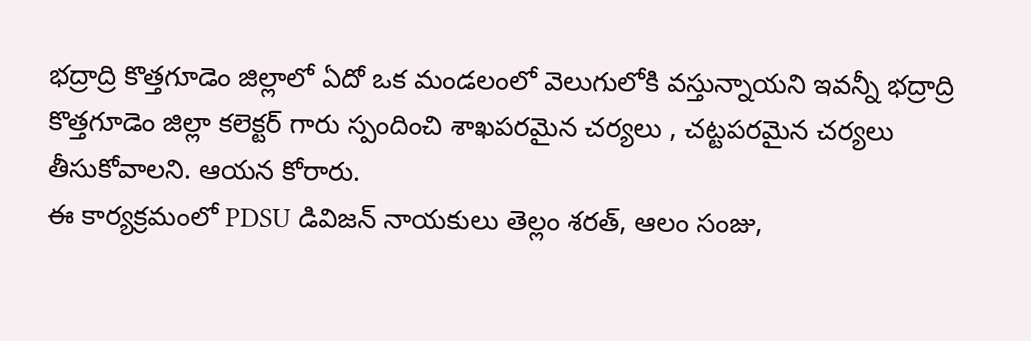భద్రాద్రి కొత్తగూడెం జిల్లాలో ఏదో ఒక మండలంలో వెలుగులోకి వస్తున్నాయని ఇవన్నీ భద్రాద్రి కొత్తగూడెం జిల్లా కలెక్టర్ గారు స్పందించి శాఖపరమైన చర్యలు , చట్టపరమైన చర్యలు తీసుకోవాలని. ఆయన కోరారు.
ఈ కార్యక్రమంలో PDSU డివిజన్ నాయకులు తెల్లం శరత్, ఆలం సంజు,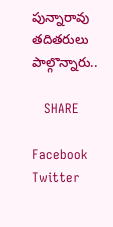పున్నారావు తదితరులు పాల్గొన్నారు..

   SHARE

Facebook
Twitter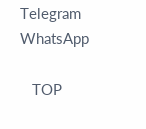Telegram
WhatsApp

   TOP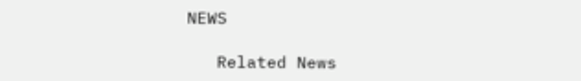NEWS

   Related News